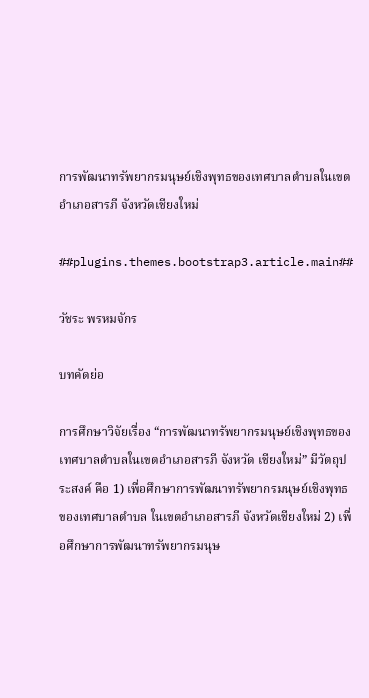การพัฒนาทรัพยากรมนุษย์เชิงพุทธของเทศบาลตำบลในเขตอำเภอสารภี จังหวัดเชียงใหม่

##plugins.themes.bootstrap3.article.main##

วัชระ พรหมจักร

บทคัดย่อ

การศึกษาวิจัยเรื่อง “การพัฒนาทรัพยากรมนุษย์เชิงพุทธของเทศบาลตำบลในเขตอำเภอสารภี จังหวัด เชียงใหม่” มีวัตถุประสงค์ คือ 1) เพื่อศึกษาการพัฒนาทรัพยากรมนุษย์เชิงพุทธของเทศบาลตำบล ในเขตอำเภอสารภี จังหวัดเชียงใหม่ 2) เพื่อศึกษาการพัฒนาทรัพยากรมนุษ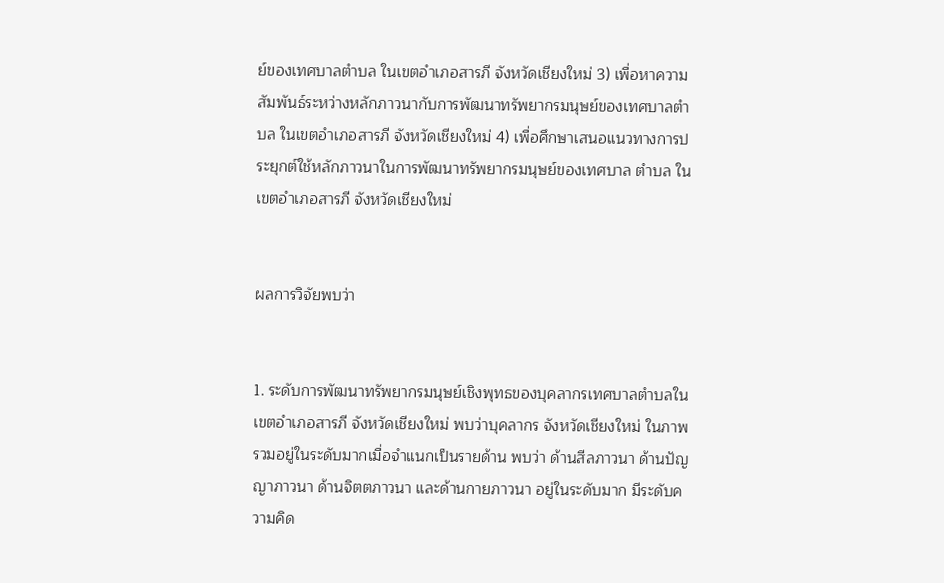ย์ของเทศบาลตำบล ในเขตอำเภอสารภี จังหวัดเชียงใหม่ 3) เพื่อหาความสัมพันธ์ระหว่างหลักภาวนากับการพัฒนาทรัพยากรมนุษย์ของเทศบาลตำบล ในเขตอำเภอสารภี จังหวัดเชียงใหม่ 4) เพื่อศึกษาเสนอแนวทางการประยุกต์ใช้หลักภาวนาในการพัฒนาทรัพยากรมนุษย์ของเทศบาล ตำบล ในเขตอำเภอสารภี จังหวัดเชียงใหม่


ผลการวิจัยพบว่า


1. ระดับการพัฒนาทรัพยากรมนุษย์เชิงพุทธของบุคลากรเทศบาลตำบลในเขตอำเภอสารภี จังหวัดเชียงใหม่ พบว่าบุคลากร จังหวัดเชียงใหม่ ในภาพรวมอยู่ในระดับมากเมื่อจำแนกเป็นรายด้าน พบว่า ด้านสีลภาวนา ด้านปัญญาภาวนา ด้านจิตตภาวนา และด้านกายภาวนา อยู่ในระดับมาก มีระดับความคิด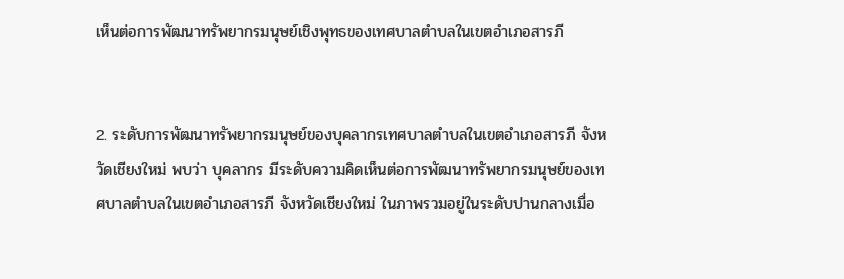เห็นต่อการพัฒนาทรัพยากรมนุษย์เชิงพุทธของเทศบาลตำบลในเขตอำเภอสารภี


2. ระดับการพัฒนาทรัพยากรมนุษย์ของบุคลากรเทศบาลตำบลในเขตอำเภอสารภี จังหวัดเชียงใหม่ พบว่า บุคลากร มีระดับความคิดเห็นต่อการพัฒนาทรัพยากรมนุษย์ของเทศบาลตำบลในเขตอำเภอสารภี จังหวัดเชียงใหม่ ในภาพรวมอยู่ในระดับปานกลางเมื่อ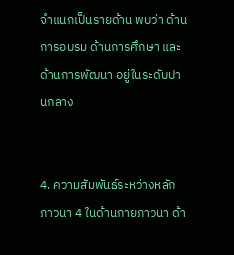จำแนกเป็นรายด้าน พบว่า ด้านการอบรม ด้านการศึกษา และด้านการพัฒนา อยู่ในระดับปานกลาง


4. ความสัมพันธ์ระหว่างหลักภาวนา 4 ในด้านกายภาวนา ด้า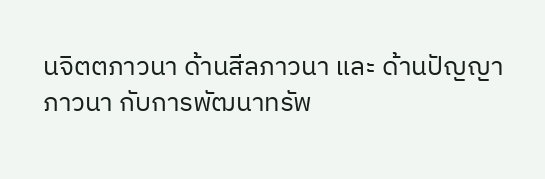นจิตตภาวนา ด้านสีลภาวนา และ ด้านปัญญาภาวนา กับการพัฒนาทรัพ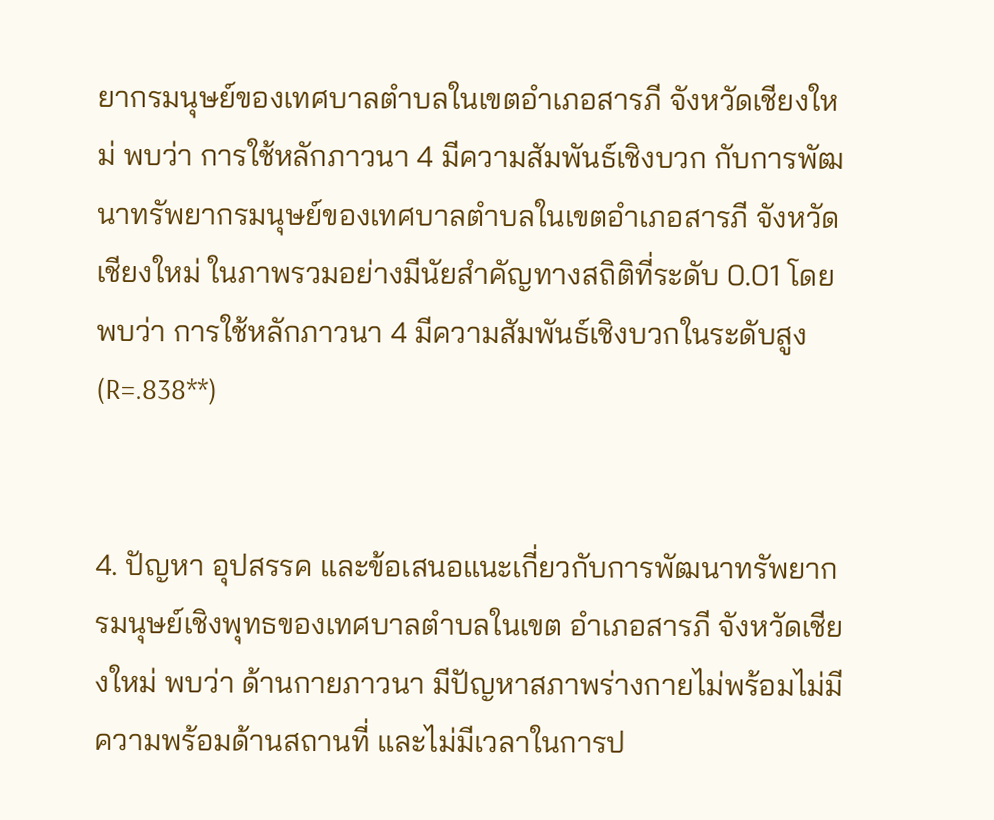ยากรมนุษย์ของเทศบาลตำบลในเขตอำเภอสารภี จังหวัดเชียงใหม่ พบว่า การใช้หลักภาวนา 4 มีความสัมพันธ์เชิงบวก กับการพัฒนาทรัพยากรมนุษย์ของเทศบาลตำบลในเขตอำเภอสารภี จังหวัดเชียงใหม่ ในภาพรวมอย่างมีนัยสำคัญทางสถิติที่ระดับ 0.01 โดยพบว่า การใช้หลักภาวนา 4 มีความสัมพันธ์เชิงบวกในระดับสูง (R=.838**)


4. ปัญหา อุปสรรค และข้อเสนอแนะเกี่ยวกับการพัฒนาทรัพยากรมนุษย์เชิงพุทธของเทศบาลตำบลในเขต อำเภอสารภี จังหวัดเชียงใหม่ พบว่า ด้านกายภาวนา มีปัญหาสภาพร่างกายไม่พร้อมไม่มีความพร้อมด้านสถานที่ และไม่มีเวลาในการป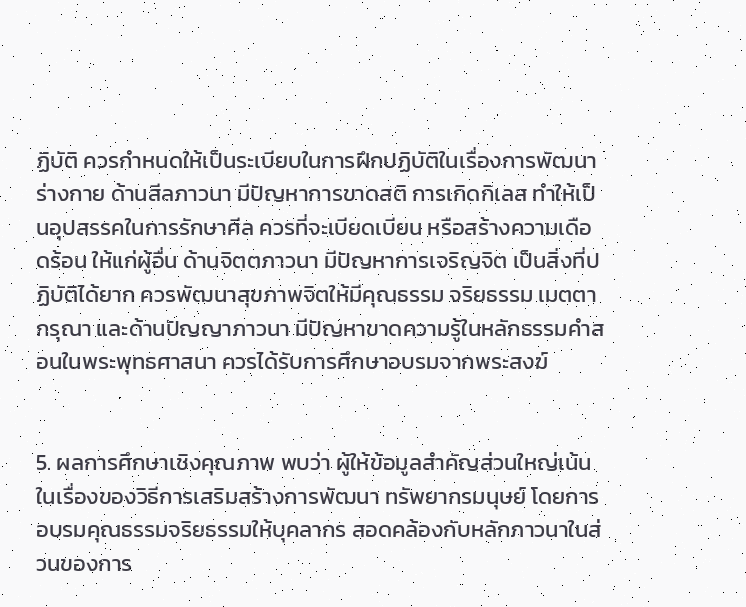ฏิบัติ ควรกำหนดให้เป็นระเบียบในการฝึกปฏิบัติในเรื่องการพัฒนาร่างกาย ด้านสีลภาวนา มีปัญหาการขาดสติ การเกิดกิเลส ทำให้เป็นอุปสรรคในการรักษาศีล ควรที่จะเบียดเบียน หรือสร้างความเดือดร้อน ให้แก่ผู้อื่น ด้านจิตตภาวนา มีปัญหาการเจริญจิต เป็นสิ่งที่ปฏิบัติได้ยาก ควรพัฒนาสุขภาพจิตให้มีคุณธรรม จริยธรรม เมตตากรุณา และด้านปัญญาภาวนา มีปัญหาขาดความรู้ในหลักธรรมคำสอนในพระพุทธศาสนา ควรได้รับการศึกษาอบรมจากพระสงฆ์


5. ผลการศึกษาเชิงคุณภาพ พบว่า ผู้ให้ข้อมูลสำคัญส่วนใหญ่เน้นในเรื่องของวิธีการเสริมสร้างการพัฒนา ทรัพยากรมนุษย์ โดยการอบรมคุณธรรมจริยธรรมให้บุคลากร สอดคล้องกับหลักภาวนาในส่วนของการ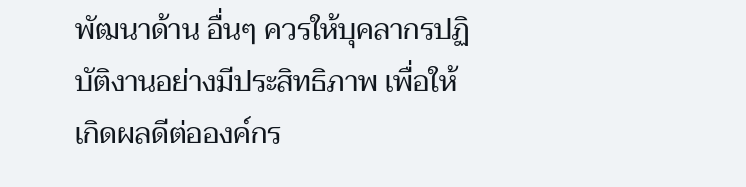พัฒนาด้าน อื่นๆ ควรให้บุคลากรปฏิบัติงานอย่างมีประสิทธิภาพ เพื่อให้เกิดผลดีต่อองค์กร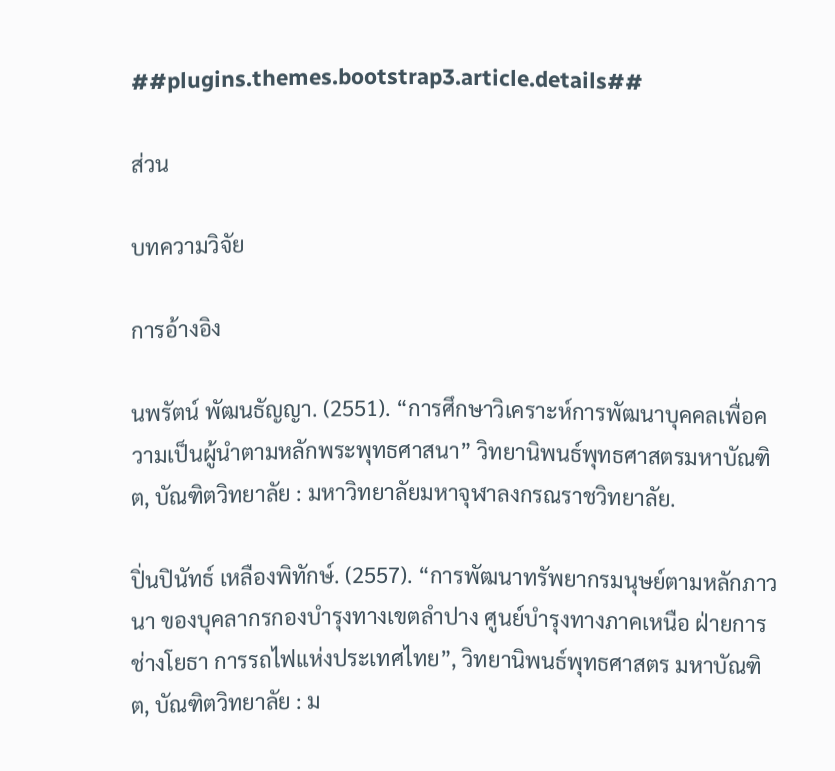##plugins.themes.bootstrap3.article.details##

ส่วน

บทความวิจัย

การอ้างอิง

นพรัตน์ พัฒนธัญญา. (2551). “การศึกษาวิเคราะห์การพัฒนาบุคคลเพื่อความเป็นผู้นำตามหลักพระพุทธศาสนา” วิทยานิพนธ์พุทธศาสตรมหาบัณฑิต, บัณฑิตวิทยาลัย : มหาวิทยาลัยมหาจุฬาลงกรณราชวิทยาลัย.

ปิ่นปินัทธ์ เหลืองพิทักษ์. (2557). “การพัฒนาทรัพยากรมนุษย์ตามหลักภาวนา ของบุคลากรกองบำรุงทางเขตลำปาง ศูนย์บำรุงทางภาคเหนือ ฝ่ายการช่างโยธา การรถไฟแห่งประเทศไทย”, วิทยานิพนธ์พุทธศาสตร มหาบัณฑิต, บัณฑิตวิทยาลัย : ม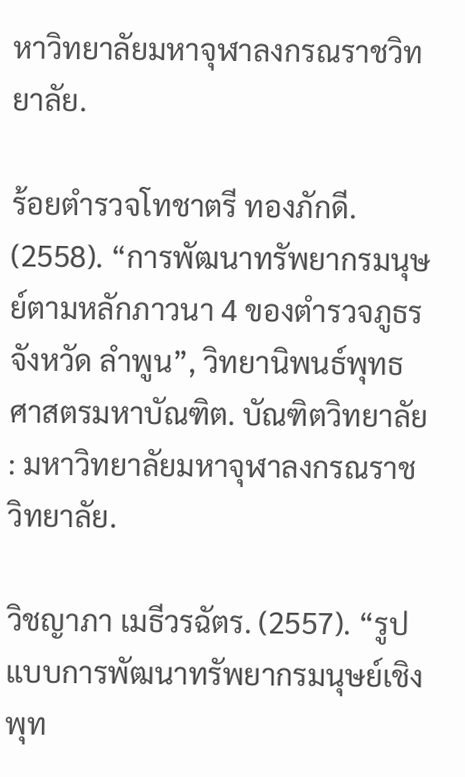หาวิทยาลัยมหาจุฬาลงกรณราชวิทยาลัย.

ร้อยตำรวจโทชาตรี ทองภักดี. (2558). “การพัฒนาทรัพยากรมนุษย์ตามหลักภาวนา 4 ของตำรวจภูธรจังหวัด ลำพูน”, วิทยานิพนธ์พุทธศาสตรมหาบัณฑิต. บัณฑิตวิทยาลัย : มหาวิทยาลัยมหาจุฬาลงกรณราช วิทยาลัย.

วิชญาภา เมธีวรฉัตร. (2557). “รูปแบบการพัฒนาทรัพยากรมนุษย์เชิงพุท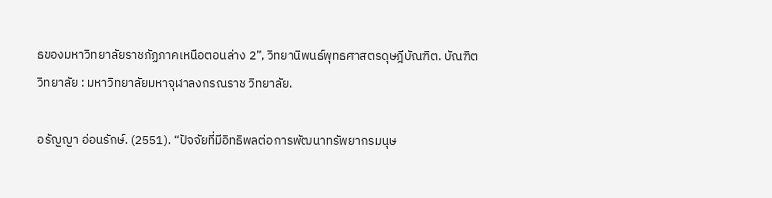ธของมหาวิทยาลัยราชภัฏภาคเหนือตอนล่าง 2”, วิทยานิพนธ์พุทธศาสตรดุษฎีบัณฑิต. บัณฑิตวิทยาลัย : มหาวิทยาลัยมหาจุฬาลงกรณราช วิทยาลัย.

อรัญญา อ่อนรักษ์. (2551). “ปัจจัยที่มีอิทธิพลต่อการพัฒนาทรัพยากรมนุษ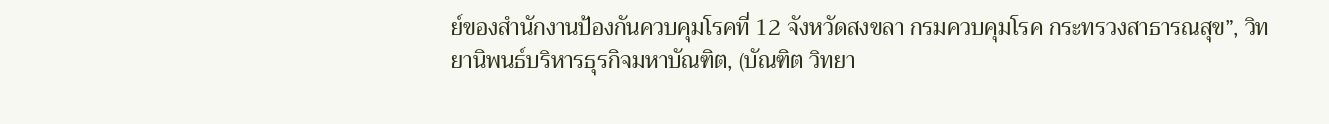ย์ของสำนักงานป้องกันควบคุมโรคที่ 12 จังหวัดสงขลา กรมควบคุมโรค กระทรวงสาธารณสุข”, วิทยานิพนธ์บริหารธุรกิจมหาบัณฑิต, (บัณฑิต วิทยา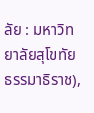ลัย : มหาวิทยาลัยสุโขทัยธรรมาธิราช),